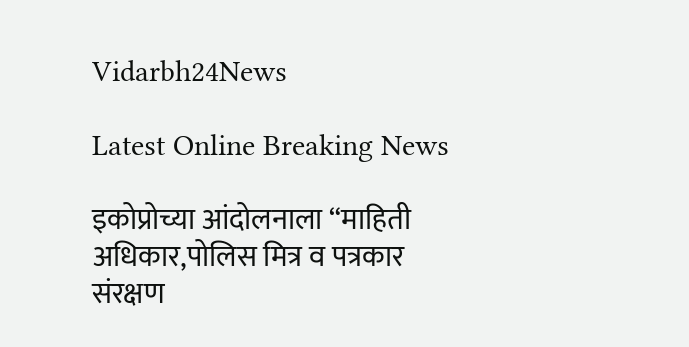Vidarbh24News

Latest Online Breaking News

इकोप्रोच्या आंदोलनाला “माहिती अधिकार,पोलिस मित्र व पत्रकार संरक्षण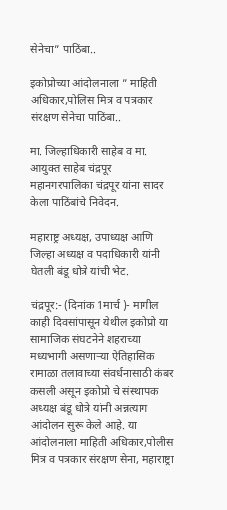सेनेचा” पाठिंबा..

इकोप्रोच्या आंदोलनाला ” माहिती अधिकार,पोलिस मित्र व पत्रकार संरक्षण सेनेचा पाठिंबा..

मा. जिल्हाधिकारी साहेब व मा. आयुक्त साहेब चंद्रपूर महानगरपालिका चंद्रपूर यांना सादर केला पाठिंबांचे निवेदन.

महाराष्ट्र अध्यक्ष, उपाध्यक्ष आणि जिल्हा अध्यक्ष व पदाधिकारी यांनी घेतली बंडू धोत्रे यांची भेट.

चंद्रपूर:- (दिनांक 1मार्च )- मागील काही दिवसांपासून येथील इकोप्रो या सामाजिक संघटनेने शहराच्या मध्यभागी असणाऱ्या ऐतिहासिक रामाळा तलावाच्या संवर्धनासाठी कंबर कसली असून इकोप्रो चे संस्थापक अध्यक्ष बंडू धोत्रे यांनी अन्नत्याग आंदोलन सुरू केले आहे. या आंदोलनाला माहिती अधिकार,पोलीस मित्र व पत्रकार संरक्षण सेना, महाराष्ट्रा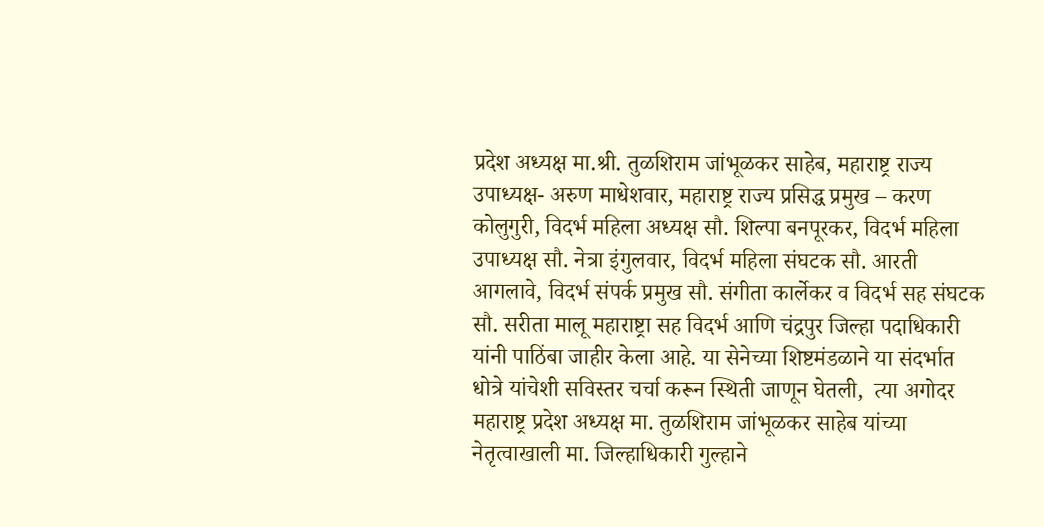प्रदेश अध्यक्ष मा.श्री. तुळशिराम जांभूळकर साहेब, महाराष्ट्र राज्य उपाध्यक्ष- अरुण माधेशवार, महाराष्ट्र राज्य प्रसिद्ध प्रमुख – करण कोलुगुरी, विदर्भ महिला अध्यक्ष सौ. शिल्पा बनपूरकर, विदर्भ महिला उपाध्यक्ष सौ. नेत्रा इंगुलवार, विदर्भ महिला संघटक सौ. आरती आगलावे, विदर्भ संपर्क प्रमुख सौ. संगीता कार्लेकर व विदर्भ सह संघटक सौ. सरीता मालू महाराष्ट्रा सह विदर्भ आणि चंद्रपुर जिल्हा पदाधिकारी यांनी पाठिंबा जाहीर केला आहे. या सेनेच्या शिष्टमंडळाने या संदर्भात धोत्रे यांचेशी सविस्तर चर्चा करून स्थिती जाणून घेतली,  त्या अगोदर महाराष्ट्र प्रदेश अध्यक्ष मा. तुळशिराम जांभूळकर साहेब यांच्या नेतृत्वाखाली मा. जिल्हाधिकारी गुल्हाने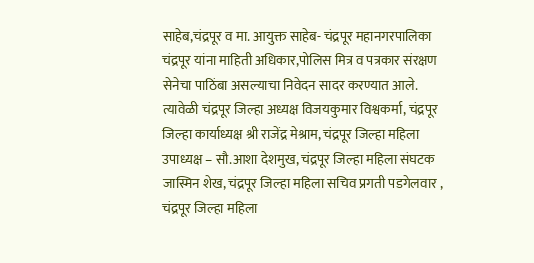साहेब,चंद्रपूर व मा. आयुक्त साहेब- चंद्रपूर महानगरपालिका चंद्रपूर यांना माहिती अधिकार,पोलिस मित्र व पत्रकार संरक्षण सेनेचा पाठिंबा असल्याचा निवेदन सादर करण्यात आले. त्यावेळी चंद्रपूर जिल्हा अध्यक्ष विजयकुमार विश्वकर्मा, चंद्रपूर जिल्हा कार्याध्यक्ष श्री राजेंद्र मेश्राम, चंद्रपूर जिल्हा महिला उपाध्यक्ष – सौ.आशा देशमुख, चंद्रपूर जिल्हा महिला संघटक जास्मिन शेख, चंद्रपूर जिल्हा महिला सचिव प्रगती पडगेलवार , चंद्रपूर जिल्हा महिला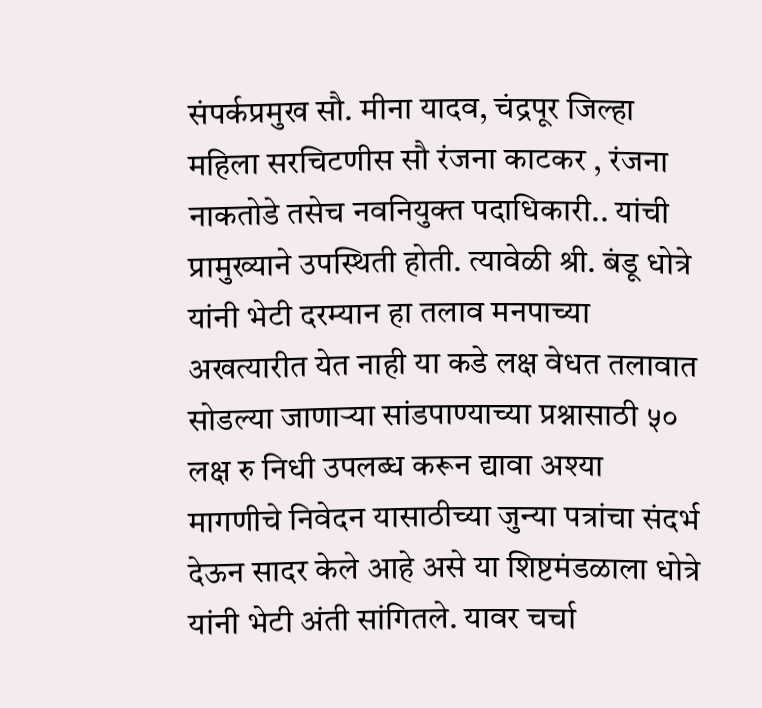संपर्कप्रमुख सौ. मीना यादव, चंद्रपूर जिल्हा महिला सरचिटणीस सौ रंजना काटकर , रंजना नाकतोडे तसेच नवनियुक्त पदाधिकारी.. यांची प्रामुख्याने उपस्थिती होती. त्यावेळी श्री. बंडू धोत्रे यांनी भेटी दरम्यान हा तलाव मनपाच्या अखत्यारीत येत नाही या कडे लक्ष वेधत तलावात सोडल्या जाणाऱ्या सांडपाण्याच्या प्रश्नासाठी ५० लक्ष रु निधी उपलब्ध करून द्यावा अश्या मागणीचे निवेदन यासाठीच्या जुन्या पत्रांचा संदर्भ देऊन सादर केले आहे असे या शिष्टमंडळाला धोत्रे यांनी भेटी अंती सांगितले. यावर चर्चा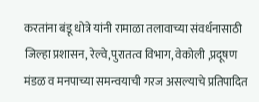करतांना बंडू धोत्रे यांनी रामाळा तलावाच्या संवर्धनासाठी जिल्हा प्रशासन, रेल्वे,पुरातत्व विभाग, वेकोली ,प्रदूषण मंडळ व मनपाच्या समन्वयाची गरज असल्याचे प्रतिपादित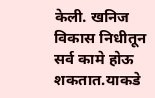केली. खनिज विकास निधीतून सर्व कामे होऊ शकतात.याकडे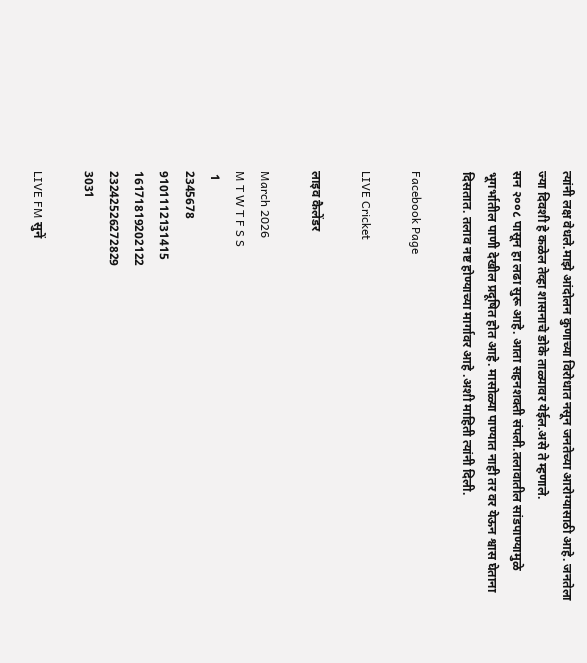त्यांनी लक्ष वेधले.माझे आंदोलन कुणाच्या विरोधात नसून जनतेच्या आरोग्यासाठी आहे. जनतेला ज्या दिवशी हे कळेल तेव्हा शासनाचे डोके ताळ्यावर येईल.असे ते म्हणाले.
सन २००८ पासून हा लढा सुरू आहे. आता सहनशक्ती संपली.तलावातील सांडपाण्यामुळे भूगर्भातील पाणी देखील प्रदूषित होत आहे. मासोळ्या पाण्यात नाही तर वर येऊन श्वास घेताना दिसतात. तलाव नष्ट होण्याच्या मार्गावर आहे .अशी माहिती त्यांनी दिली.

Facebook Page

LIVE Cricket

लाइव कैलेंडर

March 2026
M T W T F S S
 1
2345678
9101112131415
16171819202122
23242526272829
3031

LIVE FM सुनें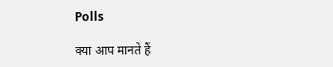Polls

क्या आप मानते हैं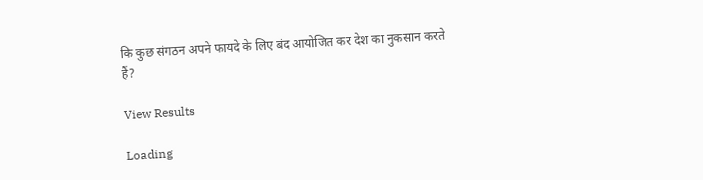कि कुछ संगठन अपने फायदे के लिए बंद आयोजित कर देश का नुकसान करते हैं?

View Results

Loading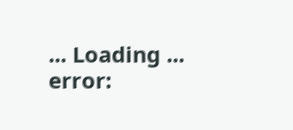... Loading ...
error: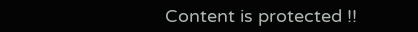Content is protected !!